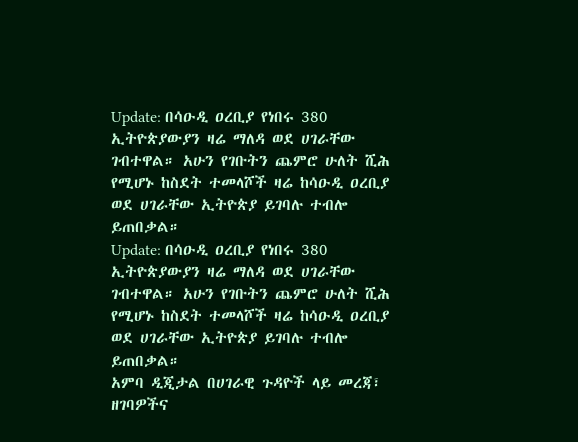Update: በሳዑዲ ዐረቢያ የነበሩ 380 ኢትዮጵያውያን ዛሬ ማለዳ ወደ ሀገራቸው ገብተዋል። አሁን የገቡትን ጨምሮ ሁለት ሺሕ የሚሆኑ ከስደት ተመላሾች ዛሬ ከሳዑዲ ዐረቢያ ወደ ሀገራቸው ኢትዮጵያ ይገባሉ ተብሎ ይጠበቃል።
Update: በሳዑዲ ዐረቢያ የነበሩ 380 ኢትዮጵያውያን ዛሬ ማለዳ ወደ ሀገራቸው ገብተዋል። አሁን የገቡትን ጨምሮ ሁለት ሺሕ የሚሆኑ ከስደት ተመላሾች ዛሬ ከሳዑዲ ዐረቢያ ወደ ሀገራቸው ኢትዮጵያ ይገባሉ ተብሎ ይጠበቃል።
አምባ ዲጂታል በሀገራዊ ጉዳዮች ላይ መረጃ፣ ዘገባዎችና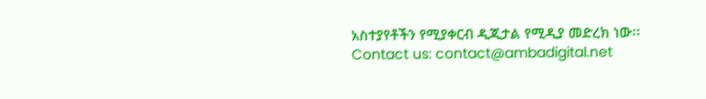አስተያየቶችን የሚያቀርብ ዲጂታል የሚዲያ መድረክ ነው፡፡
Contact us: contact@ambadigital.net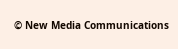© New Media Communications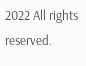2022 All rights reserved.